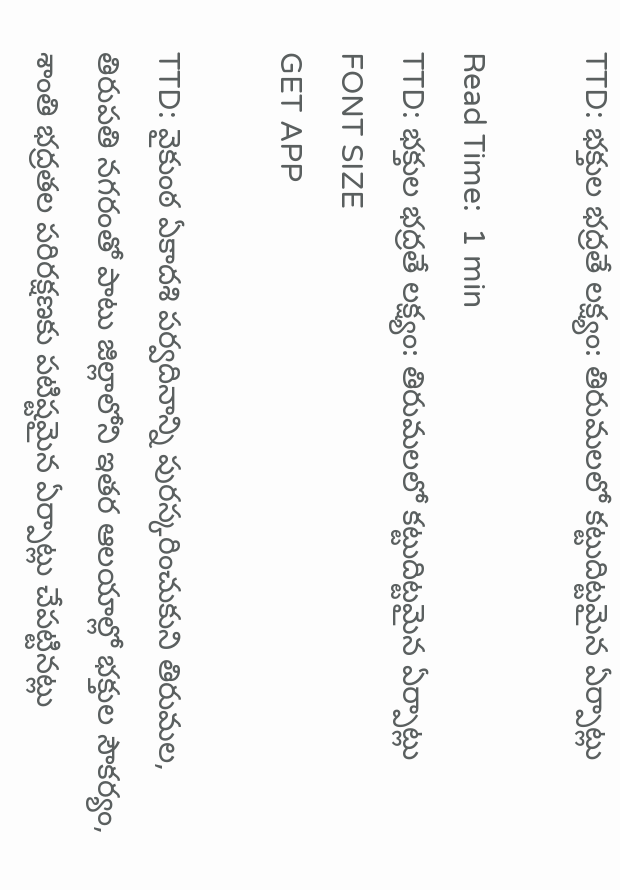TTD: భక్తుల భద్రతే లక్ష్యం: తిరుమలలో కట్టుదిట్టమైన ఏర్పాట్లు

Read Time:  1 min
TTD: భక్తుల భద్రతే లక్ష్యం: తిరుమలలో కట్టుదిట్టమైన ఏర్పాట్లు
FONT SIZE
GET APP

TTD: వైకుంఠ ఏకాదశి పర్వదినాన్ని పురస్కరించుకుని తిరుమల, తిరుపతి నగరంతో పాటు జిల్లాలోని ఇతర ఆలయాల్లో భక్తుల సౌకర్యం, శాంతి భద్రతల పరిరక్షణకు పటిష్టమైన ఏర్పాట్లు చేపట్టినట్లు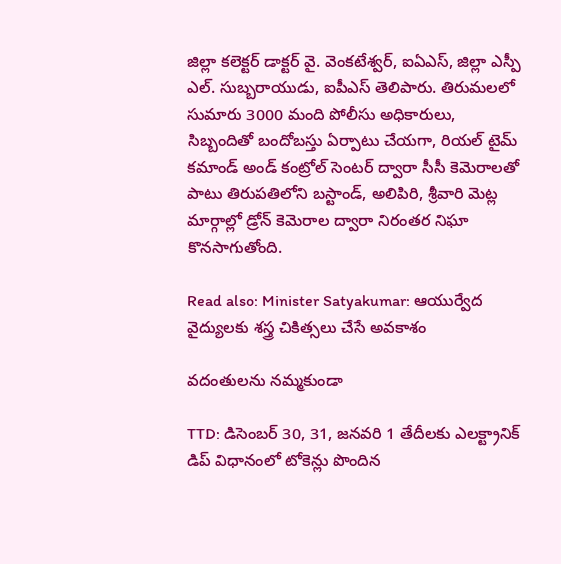జిల్లా కలెక్టర్ డాక్టర్ వై. వెంకటేశ్వర్, ఐఏఎస్, జిల్లా ఎస్పీ ఎల్. సుబ్బరాయుడు, ఐపీఎస్ తెలిపారు. తిరుమలలో సుమారు 3000 మంది పోలీసు అధికారులు, సిబ్బందితో బందోబస్తు ఏర్పాటు చేయగా, రియల్ టైమ్ కమాండ్ అండ్ కంట్రోల్ సెంటర్ ద్వారా సీసీ కెమెరాలతో పాటు తిరుపతిలోని బస్టాండ్, అలిపిరి, శ్రీవారి మెట్ల మార్గాల్లో డ్రోన్ కెమెరాల ద్వారా నిరంతర నిఘా కొనసాగుతోంది.

Read also: Minister Satyakumar: ఆయుర్వేద వైద్యులకు శస్త్ర చికిత్సలు చేసే అవకాశం

వదంతులను నమ్మకుండా

TTD: డిసెంబర్ 30, 31, జనవరి 1 తేదీలకు ఎలక్ట్రానిక్ డిప్ విధానంలో టోకెన్లు పొందిన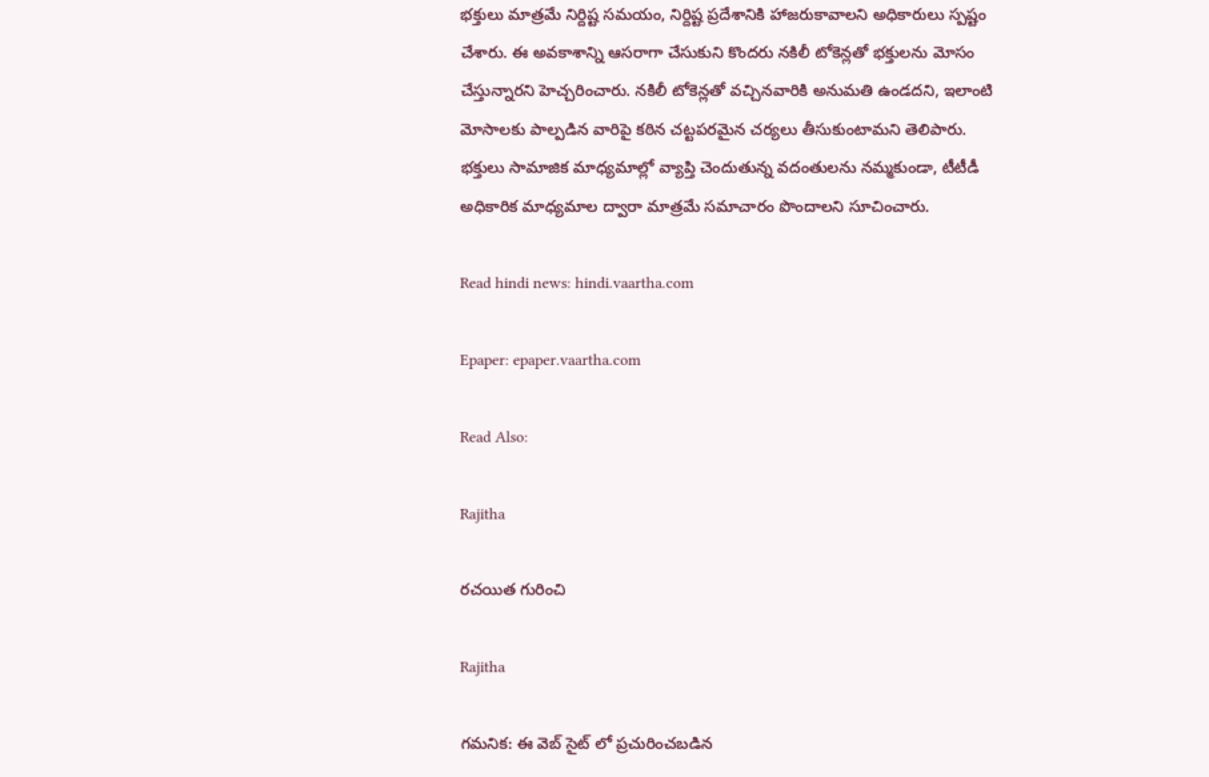భక్తులు మాత్రమే నిర్దిష్ట సమయం, నిర్దిష్ట ప్రదేశానికి హాజరుకావాలని అధికారులు స్పష్టం చేశారు. ఈ అవకాశాన్ని ఆసరాగా చేసుకుని కొందరు నకిలీ టోకెన్లతో భక్తులను మోసం చేస్తున్నారని హెచ్చరించారు. నకిలీ టోకెన్లతో వచ్చినవారికి అనుమతి ఉండదని, ఇలాంటి మోసాలకు పాల్పడిన వారిపై కఠిన చట్టపరమైన చర్యలు తీసుకుంటామని తెలిపారు. భక్తులు సామాజిక మాధ్యమాల్లో వ్యాప్తి చెందుతున్న వదంతులను నమ్మకుండా, టీటీడీ అధికారిక మాధ్యమాల ద్వారా మాత్రమే సమాచారం పొందాలని సూచించారు.

Read hindi news: hindi.vaartha.com

Epaper: epaper.vaartha.com

Read Also:

Rajitha

రచయిత గురించి

Rajitha

గమనిక: ఈ వెబ్ సైట్ లో ప్రచురించబడిన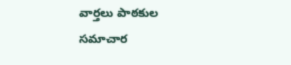వార్తలు పాఠకుల సమాచార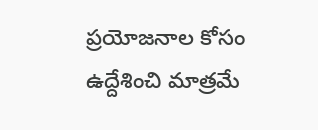ప్రయోజనాల కోసం ఉద్దేశించి మాత్రమే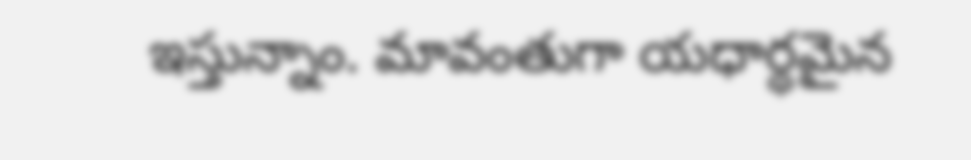ఇస్తున్నాం. మావంతుగా యధార్థమైన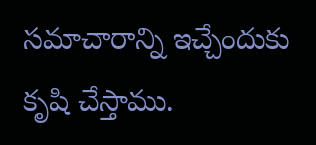సమాచారాన్ని ఇచ్చేందుకు కృషి చేస్తాము.